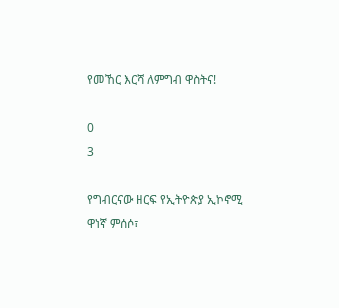የመኸር እርሻ ለምግብ ዋስትና!

0
3

የግብርናው ዘርፍ የኢትዮጵያ ኢኮኖሚ ዋነኛ ምሰሶ፣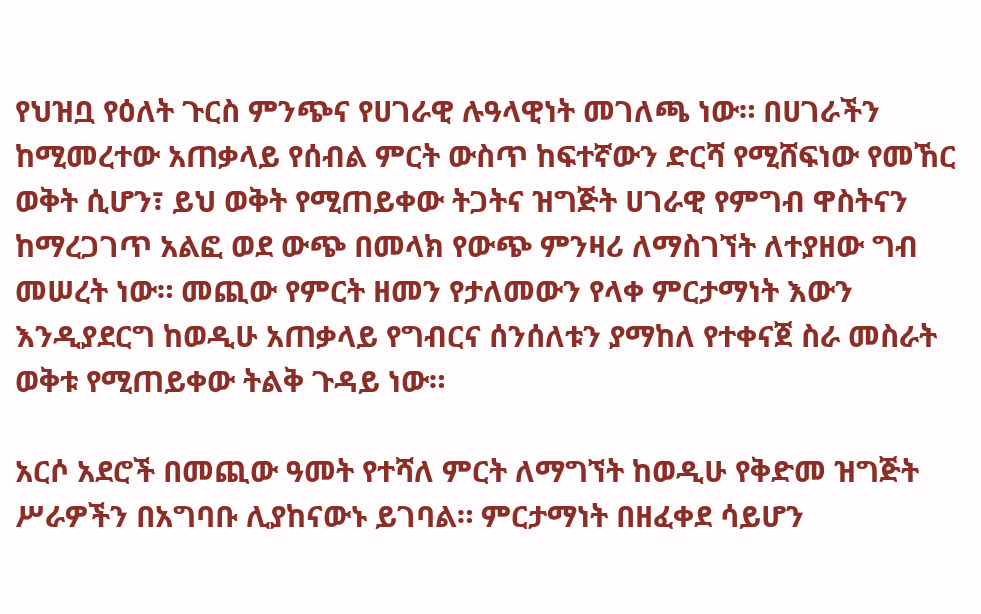የህዝቧ የዕለት ጉርስ ምንጭና የሀገራዊ ሉዓላዊነት መገለጫ ነው። በሀገራችን ከሚመረተው አጠቃላይ የሰብል ምርት ውስጥ ከፍተኛውን ድርሻ የሚሸፍነው የመኸር ወቅት ሲሆን፣ ይህ ወቅት የሚጠይቀው ትጋትና ዝግጅት ሀገራዊ የምግብ ዋስትናን ከማረጋገጥ አልፎ ወደ ውጭ በመላክ የውጭ ምንዛሪ ለማስገኘት ለተያዘው ግብ መሠረት ነው። መጪው የምርት ዘመን የታለመውን የላቀ ምርታማነት እውን እንዲያደርግ ከወዲሁ አጠቃላይ የግብርና ሰንሰለቱን ያማከለ የተቀናጀ ስራ መስራት ወቅቱ የሚጠይቀው ትልቅ ጉዳይ ነው።

አርሶ አደሮች በመጪው ዓመት የተሻለ ምርት ለማግኘት ከወዲሁ የቅድመ ዝግጅት ሥራዎችን በአግባቡ ሊያከናውኑ ይገባል። ምርታማነት በዘፈቀደ ሳይሆን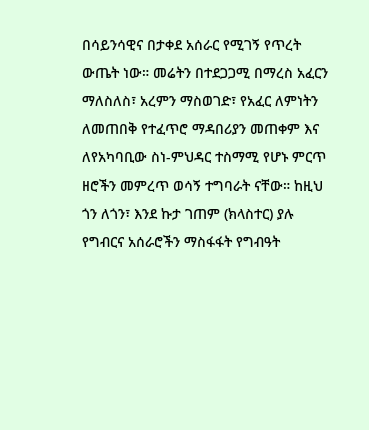በሳይንሳዊና በታቀደ አሰራር የሚገኝ የጥረት ውጤት ነው። መሬትን በተደጋጋሚ በማረስ አፈርን ማለስለስ፣ አረምን ማስወገድ፣ የአፈር ለምነትን ለመጠበቅ የተፈጥሮ ማዳበሪያን መጠቀም እና ለየአካባቢው ስነ-ምህዳር ተስማሚ የሆኑ ምርጥ ዘሮችን መምረጥ ወሳኝ ተግባራት ናቸው። ከዚህ ጎን ለጎን፣ እንደ ኩታ ገጠም (ክላስተር) ያሉ የግብርና አሰራሮችን ማስፋፋት የግብዓት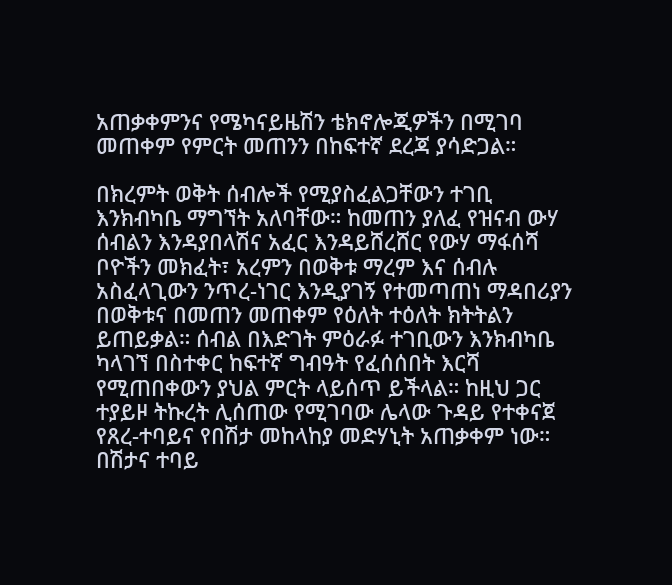አጠቃቀምንና የሜካናይዜሽን ቴክኖሎጂዎችን በሚገባ መጠቀም የምርት መጠንን በከፍተኛ ደረጃ ያሳድጋል።

በክረምት ወቅት ሰብሎች የሚያስፈልጋቸውን ተገቢ እንክብካቤ ማግኘት አለባቸው። ከመጠን ያለፈ የዝናብ ውሃ ሰብልን እንዳያበላሽና አፈር እንዳይሸረሸር የውሃ ማፋሰሻ ቦዮችን መክፈት፣ አረምን በወቅቱ ማረም እና ሰብሉ አስፈላጊውን ንጥረ-ነገር እንዲያገኝ የተመጣጠነ ማዳበሪያን በወቅቱና በመጠን መጠቀም የዕለት ተዕለት ክትትልን ይጠይቃል። ሰብል በእድገት ምዕራፉ ተገቢውን እንክብካቤ ካላገኘ በስተቀር ከፍተኛ ግብዓት የፈሰሰበት እርሻ የሚጠበቀውን ያህል ምርት ላይሰጥ ይችላል። ከዚህ ጋር ተያይዞ ትኩረት ሊሰጠው የሚገባው ሌላው ጉዳይ የተቀናጀ የጸረ-ተባይና የበሽታ መከላከያ መድሃኒት አጠቃቀም ነው። በሽታና ተባይ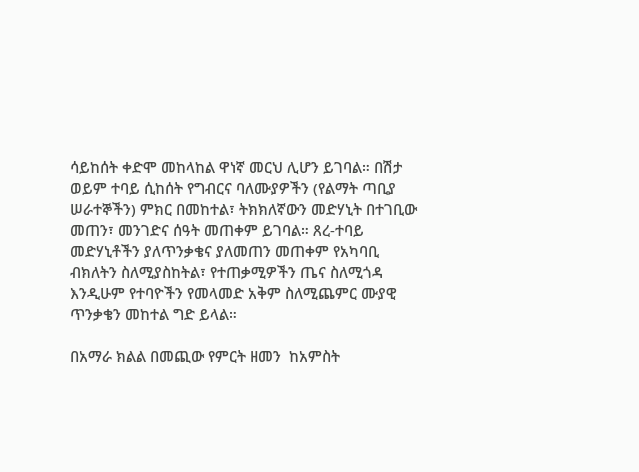ሳይከሰት ቀድሞ መከላከል ዋነኛ መርህ ሊሆን ይገባል። በሽታ ወይም ተባይ ሲከሰት የግብርና ባለሙያዎችን (የልማት ጣቢያ ሠራተኞችን) ምክር በመከተል፣ ትክክለኛውን መድሃኒት በተገቢው መጠን፣ መንገድና ሰዓት መጠቀም ይገባል። ጸረ-ተባይ መድሃኒቶችን ያለጥንቃቄና ያለመጠን መጠቀም የአካባቢ ብክለትን ስለሚያስከትል፣ የተጠቃሚዎችን ጤና ስለሚጎዳ እንዲሁም የተባዮችን የመላመድ አቅም ስለሚጨምር ሙያዊ ጥንቃቄን መከተል ግድ ይላል።

በአማራ ክልል በመጪው የምርት ዘመን  ከአምስት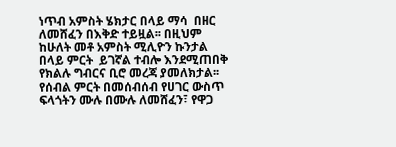ነጥብ አምስት ሄክታር በላይ ማሳ  በዘር ለመሸፈን በእቅድ ተይዟል፡፡ በዚህም ከሁለት መቶ አምስት ሚሊዮን ኩንታል በላይ ምርት  ይገኛል ተብሎ እንደሚጠበቅ የክልሉ ግብርና ቢሮ መረጃ ያመለክታል፡፡ የሰብል ምርት በመሰብሰብ የሀገር ውስጥ ፍላጎትን ሙሉ በሙሉ ለመሸፈን፣ የዋጋ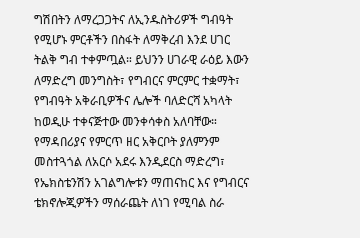ግሽበትን ለማረጋጋትና ለኢንዱስትሪዎች ግብዓት የሚሆኑ ምርቶችን በስፋት ለማቅረብ እንደ ሀገር ትልቅ ግብ ተቀምጧል። ይህንን ሀገራዊ ራዕይ እውን ለማድረግ መንግስት፣ የግብርና ምርምር ተቋማት፣ የግብዓት አቅራቢዎችና ሌሎች ባለድርሻ አካላት ከወዲሁ ተቀናጅተው መንቀሳቀስ አለባቸው። የማዳበሪያና የምርጥ ዘር አቅርቦት ያለምንም መስተጓጎል ለአርሶ አደሩ እንዲደርስ ማድረግ፣ የኤክስቴንሽን አገልግሎቱን ማጠናከር እና የግብርና ቴክኖሎጂዎችን ማሰራጨት ለነገ የሚባል ስራ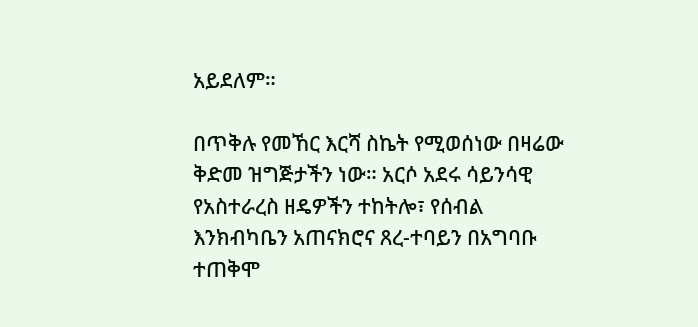አይደለም።

በጥቅሉ የመኸር እርሻ ስኬት የሚወሰነው በዛሬው ቅድመ ዝግጅታችን ነው። አርሶ አደሩ ሳይንሳዊ የአስተራረስ ዘዴዎችን ተከትሎ፣ የሰብል እንክብካቤን አጠናክሮና ጸረ-ተባይን በአግባቡ ተጠቅሞ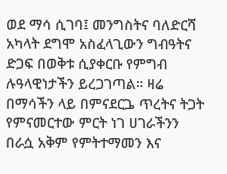ወደ ማሳ ሲገባ፤ መንግስትና ባለድርሻ አካላት ደግሞ አስፈላጊውን ግብዓትና ድጋፍ በወቅቱ ሲያቀርቡ የምግብ ሉዓላዊነታችን ይረጋገጣል። ዛሬ በማሳችን ላይ በምናደርጔ ጥረትና ትጋት የምናመርተው ምርት ነገ ሀገራችንን በራሷ አቅም የምትተማመን እና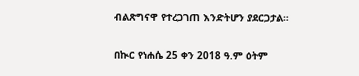ብልጽግናዋ የተረጋገጠ እንድትሆን ያደርጋታል።

በኲር የነሐሴ 25 ቀን 2018 ዓ.ም ዕትም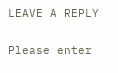LEAVE A REPLY

Please enter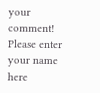your comment!
Please enter your name here